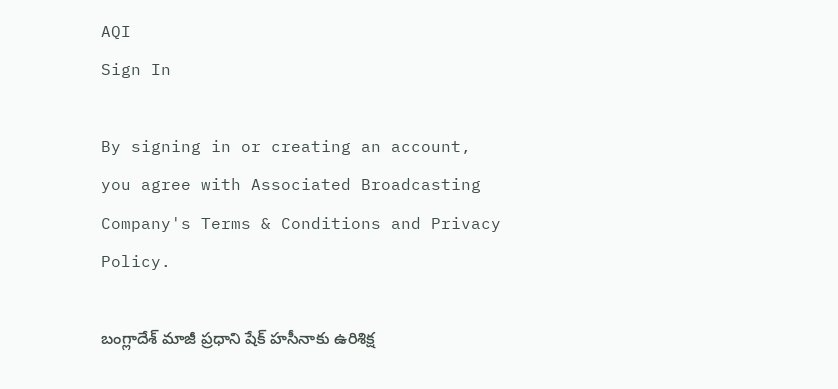AQI
Sign In

By signing in or creating an account, you agree with Associated Broadcasting Company's Terms & Conditions and Privacy Policy.

బంగ్లాదేశ్‌ మాజీ ప్రధాని షేక్‌ హసీనాకు ఉరిశిక్ష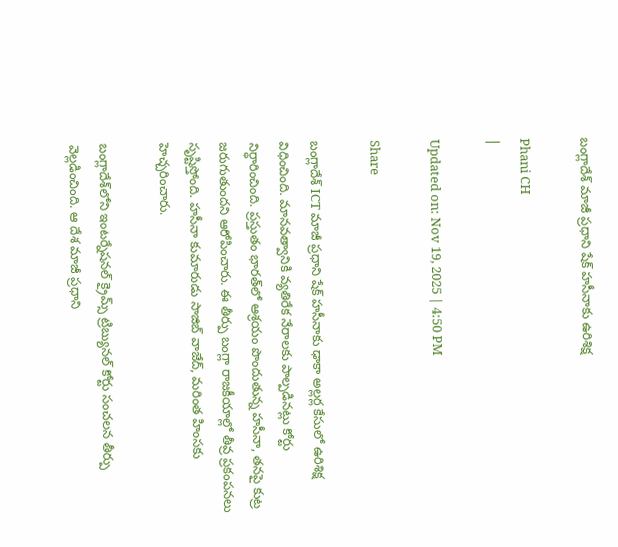బంగ్లాదేశ్‌ మాజీ ప్రధాని షేక్‌ హసీనాకు ఉరిశిక్ష

Phani CH
|

Updated on: Nov 19, 2025 | 4:50 PM

Share

బంగ్లాదేశ్ ICT మాజీ ప్రధాని షేక్ హసీనాకు ఢాకా అల్లర్ల కేసులో ఉరిశిక్ష విధించింది. మానవత్వానికి వ్యతిరేక నేరాలకు పాల్పడినట్లు కోర్టు నిర్ధారించింది. ప్రస్తుతం భారత్‌లో ఆశ్రయం పొందుతున్న హసీనా, తనపై కుట్ర జరుగుతుందని ఆరోపించారు. ఈ తీర్పు బంగ్లా రాజకీయాల్లో తీవ్ర ప్రకంపనలు సృష్టిస్తోంది. హసీనా కుమారుడు సాజిబ్ వాజేద్, మరింత హింసకు హెచ్చరించారు.

బంగ్లాదేశ్‌లోని ఇంటర్నేషనల్‌ క్రైమ్స్‌ ట్రిబ్యునల్‌ కోర్టు సంచలన తీర్పు వెల్లడించింది. ఆ దేశ మాజీ ప్రధాని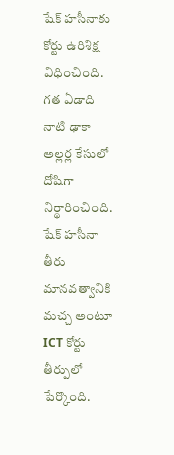షేక్‌ హసీనాకు కోర్టు ఉరిశిక్ష విధించింది. గత ఏడాది నాటి ఢాకా అల్లర్ల కేసులో దోషిగా నిర్థారించింది. షేక్‌ హసీనా తీరు మానవత్వానికి మచ్చ అంటూ ICT కోర్టు తీర్పులో పేర్కొంది.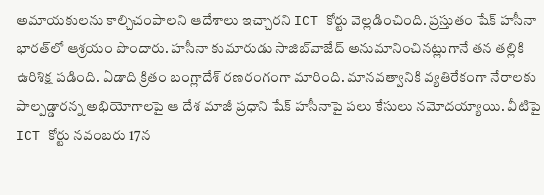అమాయకులను కాల్చిచంపాలని ఆదేశాలు ఇచ్చారని ICT కోర్టు వెల్లడించింది. ప్రస్తుతం షేక్‌ హసీనా భారత్‌లో ఆశ్రయం పొందారు. హసీనా కుమారుడు సాజిబ్‌వాజేద్‌ అనుమానించినట్లుగానే తన తల్లికి ఉరిశిక్ష పడింది. ఏడాది క్రితం బంగ్లాదేశ్‌ రణరంగంగా మారింది. మానవత్వానికి వ్యతిరేకంగా నేరాలకు పాల్పడ్డారన్న అభియోగాలపై ఆ దేశ మాజీ ప్రధాని షేక్‌ హసీనాపై పలు కేసులు నమోదయ్యాయి. వీటిపై ICT కోర్టు నవంబరు 17న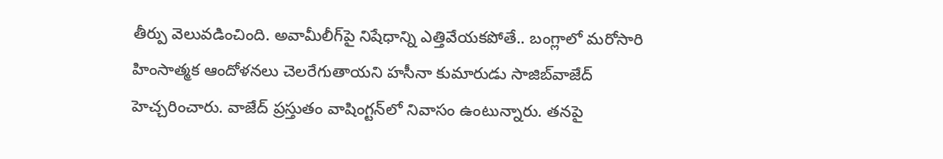తీర్పు వెలువడించింది. అవామీలీగ్‌పై నిషేధాన్ని ఎత్తివేయకపోతే.. బంగ్లాలో మరోసారి హింసాత్మక ఆందోళనలు చెలరేగుతాయని హసీనా కుమారుడు సాజిబ్‌వాజేద్‌ హెచ్చరించారు. వాజేద్‌ ప్రస్తుతం వాషింగ్టన్‌లో నివాసం ఉంటున్నారు. తనపై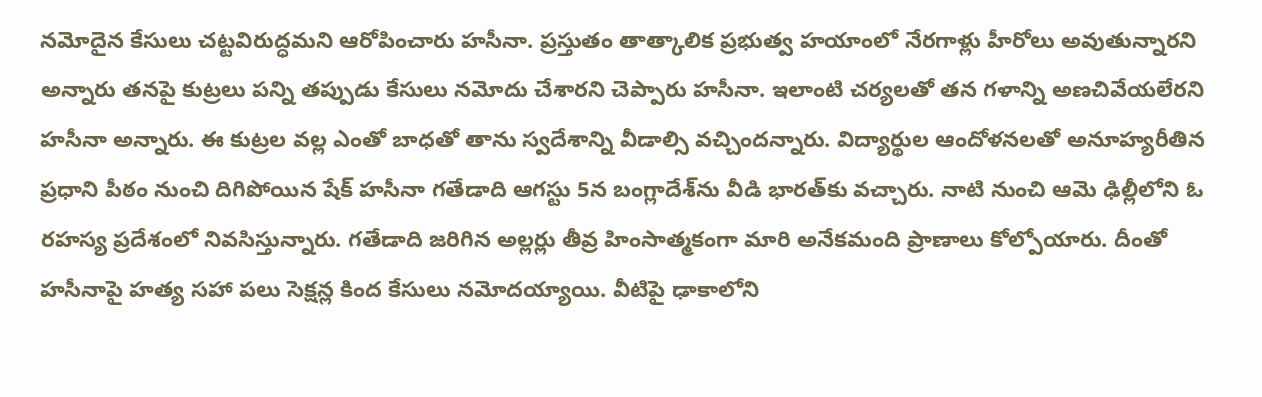నమోదైన కేసులు చట్టవిరుద్ధమని ఆరోపించారు హసీనా. ప్రస్తుతం తాత్కాలిక ప్రభుత్వ హయాంలో నేరగాళ్లు హీరోలు అవుతున్నారని అన్నారు తనపై కుట్రలు పన్ని తప్పుడు కేసులు నమోదు చేశారని చెప్పారు హసీనా. ఇలాంటి చర్యలతో తన గళాన్ని అణచివేయలేరని హసీనా అన్నారు. ఈ కుట్రల వల్ల ఎంతో బాధతో తాను స్వదేశాన్ని వీడాల్సి వచ్చిందన్నారు. విద్యార్థుల ఆందోళనలతో అనూహ్యరీతిన ప్రధాని పీఠం నుంచి దిగిపోయిన షేక్‌ హసీనా గతేడాది ఆగస్టు 5న బంగ్లాదేశ్‌ను వీడి భారత్‌కు వచ్చారు. నాటి నుంచి ఆమె ఢిల్లీలోని ఓ రహస్య ప్రదేశంలో నివసిస్తున్నారు. గతేడాది జరిగిన అల్లర్లు తీవ్ర హింసాత్మకంగా మారి అనేకమంది ప్రాణాలు కోల్పోయారు. దీంతో హసీనాపై హత్య సహా పలు సెక్షన్ల కింద కేసులు నమోదయ్యాయి. వీటిపై ఢాకాలోని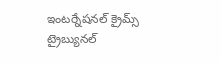ఇంటర్నేషనల్‌ క్రైమ్స్‌ ట్రైబ్యునల్‌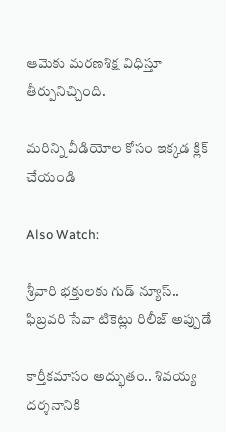ఆమెకు మరణశిక్ష విధిస్తూ తీర్పునిచ్చింది.

మరిన్ని వీడియోల కోసం ఇక్కడ క్లిక్ చేయండి

Also Watch:

శ్రీవారి భక్తులకు గుడ్ న్యూస్.. ఫిబ్రవరి సేవా టికెట్లు రిలీజ్ అప్పుడే

కార్తీకమాసం అద్భుతం.. శివయ్య దర్శనానికి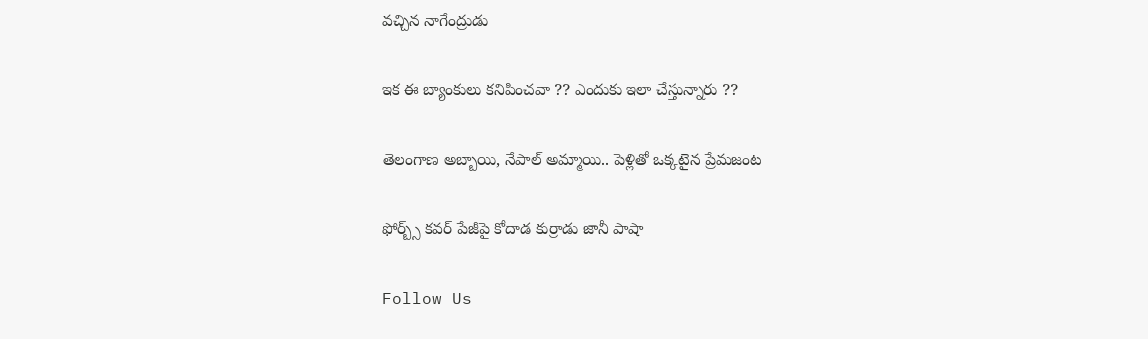వచ్చిన నాగేంద్రుడు

ఇక ఈ బ్యాంకులు కనిపించవా ?? ఎందుకు ఇలా చేస్తున్నారు ??

తెలంగాణ అబ్బాయి, నేపాల్ అమ్మాయి.. పెళ్లితో ఒక్కటైన ప్రేమజంట

ఫోర్బ్స్‌ కవర్‌ పేజీపై కోదాడ కుర్రాడు జానీ పాషా

Follow Us